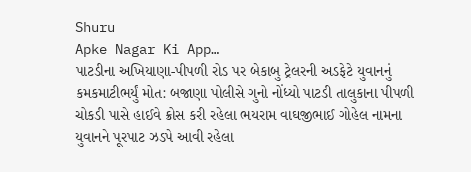Shuru
Apke Nagar Ki App…
પાટડીના અખિયાણા-પીપળી રોડ પર બેકાબુ ટ્રેલરની અડફેટે યુવાનનું કમકમાટીભર્યું મોત: બજાણા પોલીસે ગુનો નોંધ્યો પાટડી તાલુકાના પીપળી ચોકડી પાસે હાઈવે ક્રોસ કરી રહેલા ભયરામ વાઘજીભાઈ ગોહેલ નામના યુવાનને પૂરપાટ ઝડપે આવી રહેલા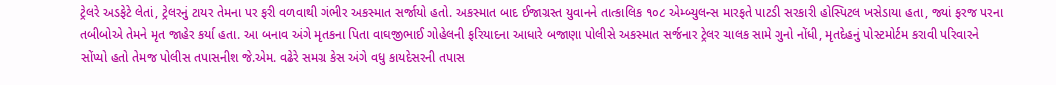ટ્રેલરે અડફેટે લેતાં, ટ્રેલરનું ટાયર તેમના પર ફરી વળવાથી ગંભીર અકસ્માત સર્જાયો હતો. અકસ્માત બાદ ઈજાગ્રસ્ત યુવાનને તાત્કાલિક ૧૦૮ એમ્બ્યુલન્સ મારફતે પાટડી સરકારી હોસ્પિટલ ખસેડાયા હતા, જ્યાં ફરજ પરના તબીબોએ તેમને મૃત જાહેર કર્યા હતા. આ બનાવ અંગે મૃતકના પિતા વાઘજીભાઈ ગોહેલની ફરિયાદના આધારે બજાણા પોલીસે અકસ્માત સર્જનાર ટ્રેલર ચાલક સામે ગુનો નોંધી, મૃતદેહનું પોસ્ટમોર્ટમ કરાવી પરિવારને સોંપ્યો હતો તેમજ પોલીસ તપાસનીશ જે.એમ. વઢેરે સમગ્ર કેસ અંગે વધુ કાયદેસરની તપાસ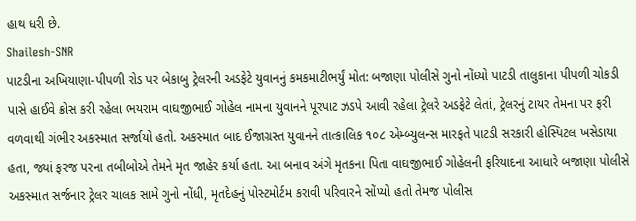હાથ ધરી છે.
Shailesh-SNR
પાટડીના અખિયાણા-પીપળી રોડ પર બેકાબુ ટ્રેલરની અડફેટે યુવાનનું કમકમાટીભર્યું મોત: બજાણા પોલીસે ગુનો નોંધ્યો પાટડી તાલુકાના પીપળી ચોકડી પાસે હાઈવે ક્રોસ કરી રહેલા ભયરામ વાઘજીભાઈ ગોહેલ નામના યુવાનને પૂરપાટ ઝડપે આવી રહેલા ટ્રેલરે અડફેટે લેતાં, ટ્રેલરનું ટાયર તેમના પર ફરી વળવાથી ગંભીર અકસ્માત સર્જાયો હતો. અકસ્માત બાદ ઈજાગ્રસ્ત યુવાનને તાત્કાલિક ૧૦૮ એમ્બ્યુલન્સ મારફતે પાટડી સરકારી હોસ્પિટલ ખસેડાયા હતા, જ્યાં ફરજ પરના તબીબોએ તેમને મૃત જાહેર કર્યા હતા. આ બનાવ અંગે મૃતકના પિતા વાઘજીભાઈ ગોહેલની ફરિયાદના આધારે બજાણા પોલીસે અકસ્માત સર્જનાર ટ્રેલર ચાલક સામે ગુનો નોંધી, મૃતદેહનું પોસ્ટમોર્ટમ કરાવી પરિવારને સોંપ્યો હતો તેમજ પોલીસ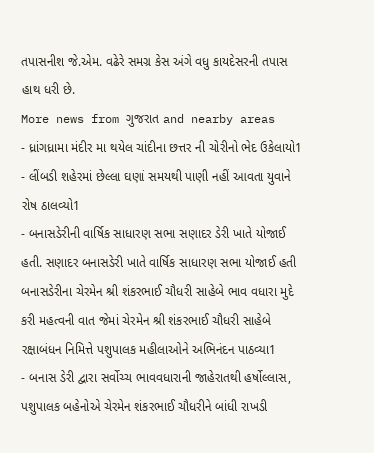તપાસનીશ જે.એમ. વઢેરે સમગ્ર કેસ અંગે વધુ કાયદેસરની તપાસ હાથ ધરી છે.
More news from ગુજરાત and nearby areas
- ધ્રાંગધ્રામા મંદીર મા થયેલ ચાંદીના છત્તર ની ચોરીનો ભેદ ઉકેલાયો1
- લીંબડી શહેરમાં છેલ્લા ઘણાં સમયથી પાણી નહીં આવતા યુવાને રોષ ઠાલવ્યો1
- બનાસડેરીની વાર્ષિક સાધારણ સભા સણાદર ડેરી ખાતે યોજાઈ હતી. સણાદર બનાસડેરી ખાતે વાર્ષિક સાધારણ સભા યોજાઈ હતી બનાસડેરીના ચેરમેન શ્રી શંકરભાઈ ચૌધરી સાહેબે ભાવ વધારા મુદે કરી મહત્વની વાત જેમાં ચેરમેન શ્રી શંકરભાઈ ચૌધરી સાહેબે રક્ષાબંધન નિમિત્તે પશુપાલક મહીલાઓને અભિનંદન પાઠવ્યા1
- બનાસ ડેરી દ્વારા સર્વોચ્ચ ભાવવધારાની જાહેરાતથી હર્ષોલ્લાસ, પશુપાલક બહેનોએ ચેરમેન શંકરભાઈ ચૌધરીને બાંધી રાખડી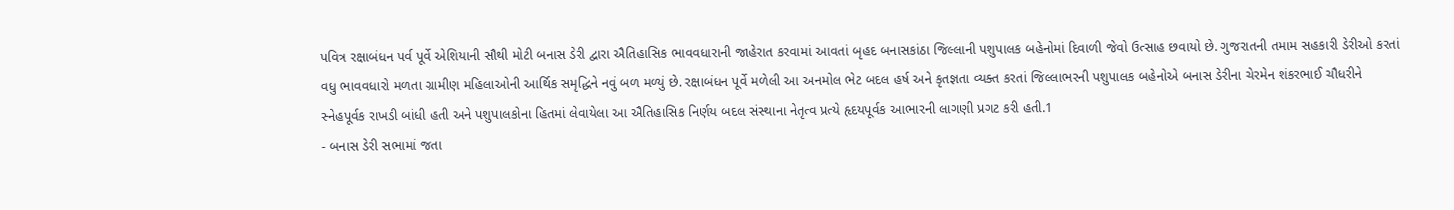પવિત્ર રક્ષાબંધન પર્વ પૂર્વે એશિયાની સૌથી મોટી બનાસ ડેરી દ્વારા ઐતિહાસિક ભાવવધારાની જાહેરાત કરવામાં આવતાં બૃહદ બનાસકાંઠા જિલ્લાની પશુપાલક બહેનોમાં દિવાળી જેવો ઉત્સાહ છવાયો છે. ગુજરાતની તમામ સહકારી ડેરીઓ કરતાં વધુ ભાવવધારો મળતા ગ્રામીણ મહિલાઓની આર્થિક સમૃદ્ધિને નવું બળ મળ્યું છે. રક્ષાબંધન પૂર્વે મળેલી આ અનમોલ ભેટ બદલ હર્ષ અને કૃતજ્ઞતા વ્યક્ત કરતાં જિલ્લાભરની પશુપાલક બહેનોએ બનાસ ડેરીના ચેરમેન શંકરભાઈ ચૌધરીને સ્નેહપૂર્વક રાખડી બાંધી હતી અને પશુપાલકોના હિતમાં લેવાયેલા આ ઐતિહાસિક નિર્ણય બદલ સંસ્થાના નેતૃત્વ પ્રત્યે હૃદયપૂર્વક આભારની લાગણી પ્રગટ કરી હતી.1
- બનાસ ડેરી સભામાં જતા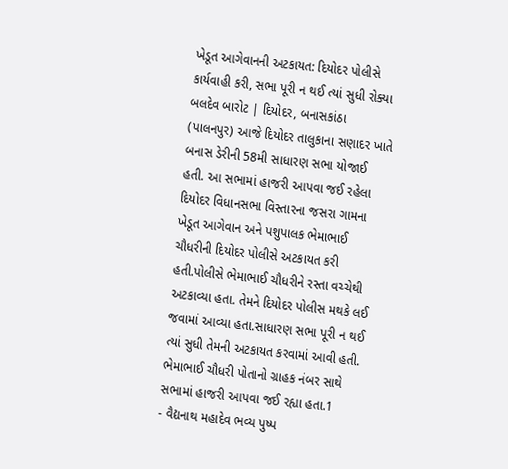ખેડૂત આગેવાનની અટકાયત: દિયોદર પોલીસે કાર્યવાહી કરી, સભા પૂરી ન થઈ ત્યાં સુધી રોક્યા બલદેવ બારોટ | દિયોદર, બનાસકાંઠા (પાલનપુર) આજે દિયોદર તાલુકાના સણાદર ખાતે બનાસ ડેરીની 58મી સાધારણ સભા યોજાઈ હતી. આ સભામાં હાજરી આપવા જઈ રહેલા દિયોદર વિધાનસભા વિસ્તારના જસરા ગામના ખેડૂત આગેવાન અને પશુપાલક ભેમાભાઈ ચૌધરીની દિયોદર પોલીસે અટકાયત કરી હતી.પોલીસે ભેમાભાઈ ચૌધરીને રસ્તા વચ્ચેથી અટકાવ્યા હતા. તેમને દિયોદર પોલીસ મથકે લઈ જવામાં આવ્યા હતા.સાધારણ સભા પૂરી ન થઈ ત્યાં સુધી તેમની અટકાયત કરવામાં આવી હતી. ભેમાભાઈ ચૌધરી પોતાનો ગ્રાહક નંબર સાથે સભામાં હાજરી આપવા જઈ રહ્યા હતા.1
- વૈદ્યનાથ મહાદેવ ભવ્ય પુષ્પ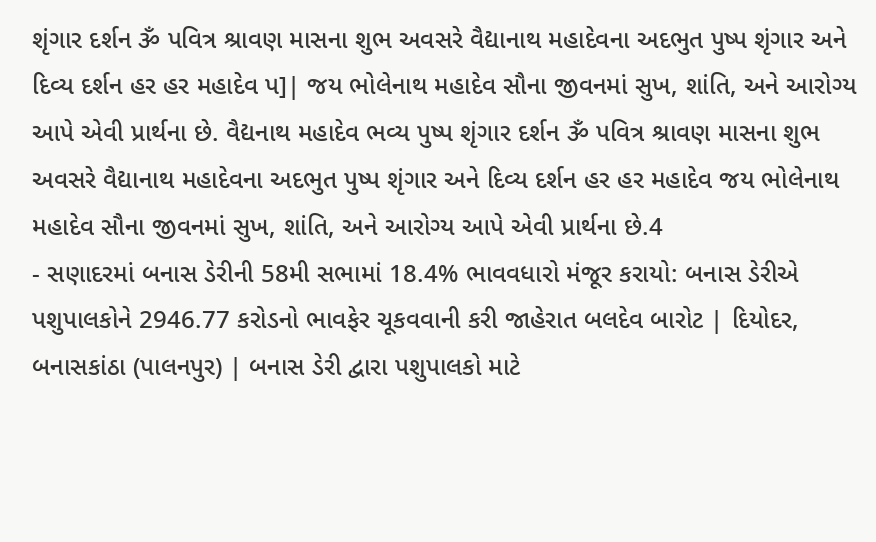શૃંગાર દર્શન ૐ પવિત્ર શ્રાવણ માસના શુભ અવસરે વૈદ્યાનાથ મહાદેવના અદભુત પુષ્પ શૃંગાર અને દિવ્ય દર્શન હર હર મહાદેવ પ]| જય ભોલેનાથ મહાદેવ સૌના જીવનમાં સુખ, શાંતિ, અને આરોગ્ય આપે એવી પ્રાર્થના છે. વૈદ્યનાથ મહાદેવ ભવ્ય પુષ્પ શૃંગાર દર્શન ૐ પવિત્ર શ્રાવણ માસના શુભ અવસરે વૈદ્યાનાથ મહાદેવના અદભુત પુષ્પ શૃંગાર અને દિવ્ય દર્શન હર હર મહાદેવ જય ભોલેનાથ મહાદેવ સૌના જીવનમાં સુખ, શાંતિ, અને આરોગ્ય આપે એવી પ્રાર્થના છે.4
- સણાદરમાં બનાસ ડેરીની 58મી સભામાં 18.4% ભાવવધારો મંજૂર કરાયો: બનાસ ડેરીએ પશુપાલકોને 2946.77 કરોડનો ભાવફેર ચૂકવવાની કરી જાહેરાત બલદેવ બારોટ | દિયોદર, બનાસકાંઠા (પાલનપુર) | બનાસ ડેરી દ્વારા પશુપાલકો માટે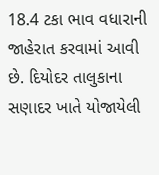18.4 ટકા ભાવ વધારાની જાહેરાત કરવામાં આવી છે. દિયોદર તાલુકાના સણાદર ખાતે યોજાયેલી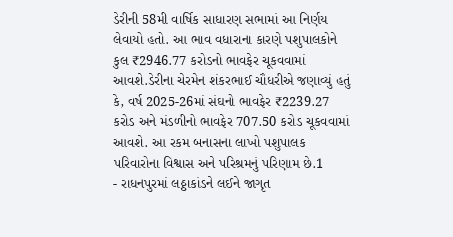ડેરીની 58મી વાર્ષિક સાધારણ સભામાં આ નિર્ણય લેવાયો હતો. આ ભાવ વધારાના કારણે પશુપાલકોને કુલ ₹2946.77 કરોડનો ભાવફેર ચૂકવવામાં આવશે.ડેરીના ચેરમેન શંકરભાઈ ચૌધરીએ જણાવ્યું હતું કે, વર્ષ 2025-26માં સંઘનો ભાવફેર ₹2239.27 કરોડ અને મંડળીનો ભાવફેર 707.50 કરોડ ચૂકવવામાં આવશે. આ રકમ બનાસના લાખો પશુપાલક પરિવારોના વિશ્વાસ અને પરિશ્રમનું પરિણામ છે.1
- રાધનપુરમાં લઠ્ઠાકાંડને લઈને જાગૃત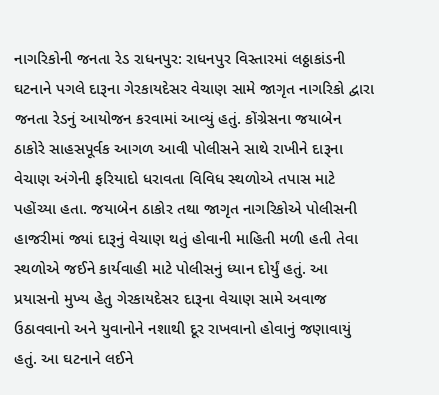નાગરિકોની જનતા રેડ રાધનપુર: રાધનપુર વિસ્તારમાં લઠ્ઠાકાંડની ઘટનાને પગલે દારૂના ગેરકાયદેસર વેચાણ સામે જાગૃત નાગરિકો દ્વારા જનતા રેડનું આયોજન કરવામાં આવ્યું હતું. કોંગ્રેસના જયાબેન ઠાકોરે સાહસપૂર્વક આગળ આવી પોલીસને સાથે રાખીને દારૂના વેચાણ અંગેની ફરિયાદો ધરાવતા વિવિધ સ્થળોએ તપાસ માટે પહોંચ્યા હતા. જયાબેન ઠાકોર તથા જાગૃત નાગરિકોએ પોલીસની હાજરીમાં જ્યાં દારૂનું વેચાણ થતું હોવાની માહિતી મળી હતી તેવા સ્થળોએ જઈને કાર્યવાહી માટે પોલીસનું ધ્યાન દોર્યું હતું. આ પ્રયાસનો મુખ્ય હેતુ ગેરકાયદેસર દારૂના વેચાણ સામે અવાજ ઉઠાવવાનો અને યુવાનોને નશાથી દૂર રાખવાનો હોવાનું જણાવાયું હતું. આ ઘટનાને લઈને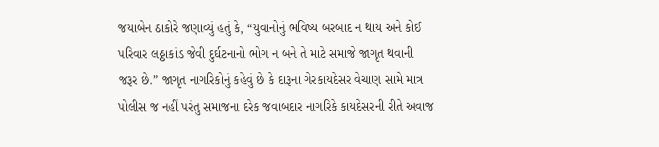જયાબેન ઠાકોરે જણાવ્યું હતું કે, “યુવાનોનું ભવિષ્ય બરબાદ ન થાય અને કોઈ પરિવાર લઠ્ઠાકાંડ જેવી દુર્ઘટનાનો ભોગ ન બને તે માટે સમાજે જાગૃત થવાની જરૂર છે.” જાગૃત નાગરિકોનું કહેવું છે કે દારૂના ગેરકાયદેસર વેચાણ સામે માત્ર પોલીસ જ નહીં પરંતુ સમાજના દરેક જવાબદાર નાગરિકે કાયદેસરની રીતે અવાજ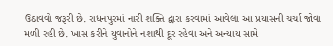ઉઠાવવો જરૂરી છે. રાધનપુરમાં નારી શક્તિ દ્વારા કરવામાં આવેલા આ પ્રયાસની ચર્ચા જોવા મળી રહી છે. ખાસ કરીને યુવાનોને નશાથી દૂર રહેવા અને અન્યાય સામે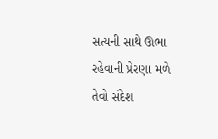સત્યની સાથે ઊભા રહેવાની પ્રેરણા મળે તેવો સંદેશ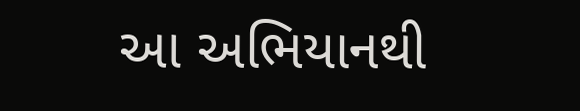આ અભિયાનથી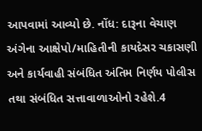આપવામાં આવ્યો છે. નોંધ: દારૂના વેચાણ અંગેના આક્ષેપો/માહિતીની કાયદેસર ચકાસણી અને કાર્યવાહી સંબંધિત અંતિમ નિર્ણય પોલીસ તથા સંબંધિત સત્તાવાળાઓનો રહેશે.4